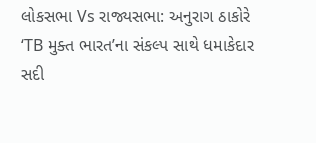લોકસભા Vs રાજ્યસભા: અનુરાગ ઠાકોરે ‘TB મુક્ત ભારત’ના સંકલ્પ સાથે ધમાકેદાર સદી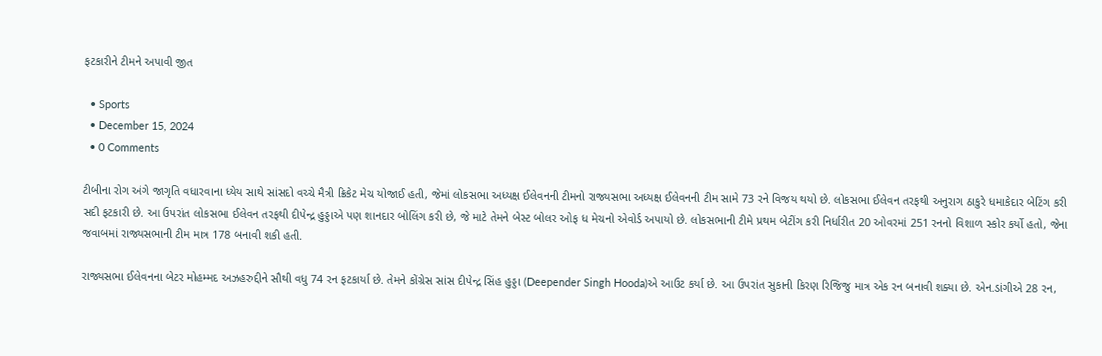ફટકારીને ટીમને અપાવી જીત

  • Sports
  • December 15, 2024
  • 0 Comments

ટીબીના રોગ અંગે જાગૃતિ વધારવાના ધ્યેય સાથે સાંસદો વચ્ચે મૈત્રી ક્રિકેટ મેચ યોજાઈ હતી, જેમાં લોકસભા અધ્યક્ષ ઈલેવનની ટીમનો રાજ્યસભા અધ્યક્ષ ઈલેવનની ટીમ સામે 73 રને વિજય થયો છે. લોકસભા ઈલેવન તરફથી અનુરાગ ઠાકુરે ધમાકેદાર બેટિંગ કરી સદી ફટકારી છે. આ ઉપરાંત લોકસભા ઈલેવન તરફથી દીપેન્દ્ર હુડ્ડાએ પણ શાનદાર બોલિંગ કરી છે, જે માટે તેમને બેસ્ટ બોલર ઓફ ધ મેચનો એવોર્ડ અપાયો છે. લોકસભાની ટીમે પ્રથમ બેટીંગ કરી નિર્ધારીત 20 ઓવરમાં 251 રનનો વિશાળ સ્કોર કર્યો હતો, જેના જવાબમાં રાજ્યસભાની ટીમ માત્ર 178 બનાવી શકી હતી.

રાજ્યસભા ઈલેવનના બેટર મોહમ્મદ અઝહરુદ્દીને સૌથી વધુ 74 રન ફટકાર્યા છે. તેમને કોંગ્રેસ સાંસ દીપેન્દ્ર સિંહ હુડ્ડા (Deepender Singh Hooda)એ આઉટ કર્યા છે. આ ઉપરાંત સુકાની કિરણ રિજિજુ માત્ર એક રન બનાવી શક્યા છે. એન.ડાંગીએ 28 રન,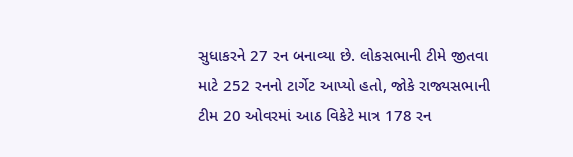સુધાકરને 27 રન બનાવ્યા છે. લોકસભાની ટીમે જીતવા માટે 252 રનનો ટાર્ગેટ આપ્યો હતો, જોકે રાજ્યસભાની ટીમ 20 ઓવરમાં આઠ વિકેટે માત્ર 178 રન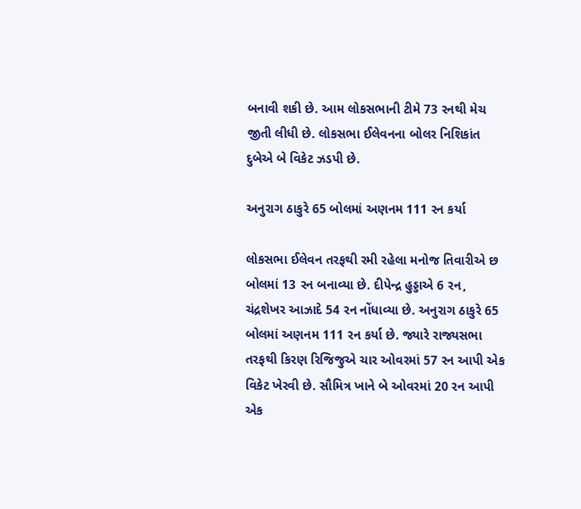બનાવી શકી છે. આમ લોકસભાની ટીમે 73 રનથી મેચ જીતી લીધી છે. લોકસભા ઈલેવનના બોલર નિશિકાંત દુબેએ બે વિકેટ ઝડપી છે.

અનુરાગ ઠાકુરે 65 બોલમાં અણનમ 111 રન કર્યા

લોકસભા ઈલેવન તરફથી રમી રહેલા મનોજ તિવારીએ છ બોલમાં 13 રન બનાવ્યા છે. દીપેન્દ્ર હુડ્ડાએ 6 રન, ચંદ્રશેખર આઝાદે 54 રન નોંધાવ્યા છે. અનુરાગ ઠાકુરે 65 બોલમાં અણનમ 111 રન કર્યા છે. જ્યારે રાજ્યસભા તરફથી કિરણ રિજિજુએ ચાર ઓવરમાં 57 રન આપી એક વિકેટ ખેરવી છે. સૌમિત્ર ખાને બે ઓવરમાં 20 રન આપી એક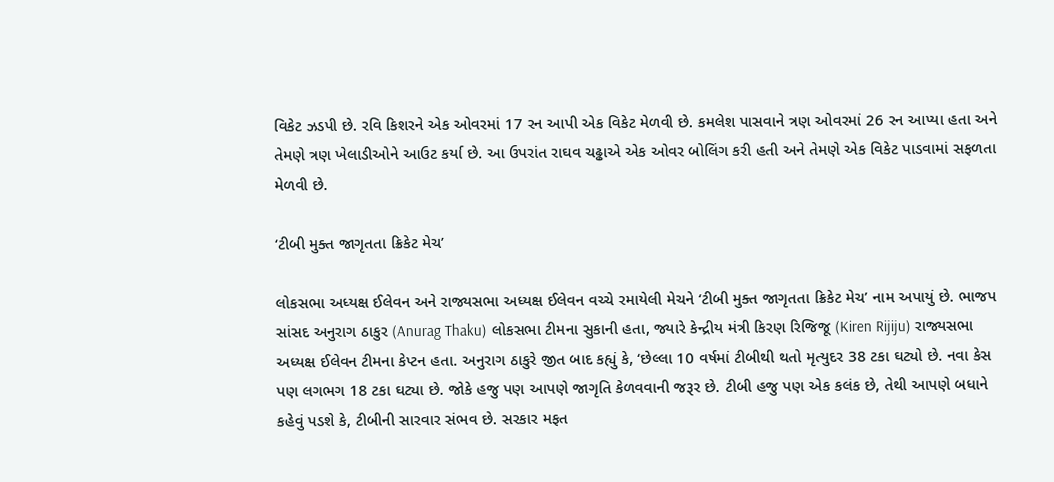વિકેટ ઝડપી છે. રવિ કિશરને એક ઓવરમાં 17 રન આપી એક વિકેટ મેળવી છે. કમલેશ પાસવાને ત્રણ ઓવરમાં 26 રન આપ્યા હતા અને તેમણે ત્રણ ખેલાડીઓને આઉટ કર્યા છે. આ ઉપરાંત રાઘવ ચઢ્ઢાએ એક ઓવર બોલિંગ કરી હતી અને તેમણે એક વિકેટ પાડવામાં સફળતા મેળવી છે.

‘ટીબી મુક્ત જાગૃતતા ક્રિકેટ મેચ’

લોકસભા અધ્યક્ષ ઈલેવન અને રાજ્યસભા અધ્યક્ષ ઈલેવન વચ્ચે રમાયેલી મેચને ‘ટીબી મુક્ત જાગૃતતા ક્રિકેટ મેચ’ નામ અપાયું છે. ભાજપ સાંસદ અનુરાગ ઠાકુર (Anurag Thaku) લોકસભા ટીમના સુકાની હતા, જ્યારે કેન્દ્રીય મંત્રી કિરણ રિજિજૂ (Kiren Rijiju) રાજ્યસભા અધ્યક્ષ ઈલેવન ટીમના કેપ્ટન હતા. અનુરાગ ઠાકુરે જીત બાદ કહ્યું કે, ‘છેલ્લા 10 વર્ષમાં ટીબીથી થતો મૃત્યુદર 38 ટકા ઘટ્યો છે. નવા કેસ પણ લગભગ 18 ટકા ઘટ્યા છે. જોકે હજુ પણ આપણે જાગૃતિ કેળવવાની જરૂર છે. ટીબી હજુ પણ એક કલંક છે, તેથી આપણે બધાને કહેવું પડશે કે, ટીબીની સારવાર સંભવ છે. સરકાર મફત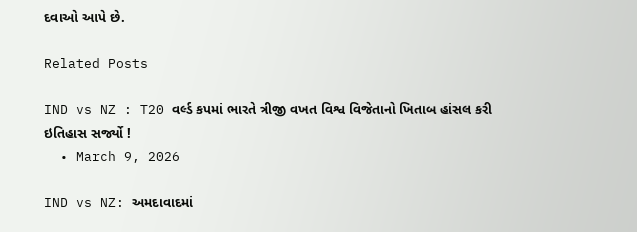દવાઓ આપે છે.

Related Posts

IND vs NZ : T20 વર્લ્ડ કપમાં ભારતે ત્રીજી વખત વિશ્વ વિજેતાનો ખિતાબ હાંસલ કરી ઇતિહાસ સર્જ્યો !
  • March 9, 2026

IND vs NZ: અમદાવાદમાં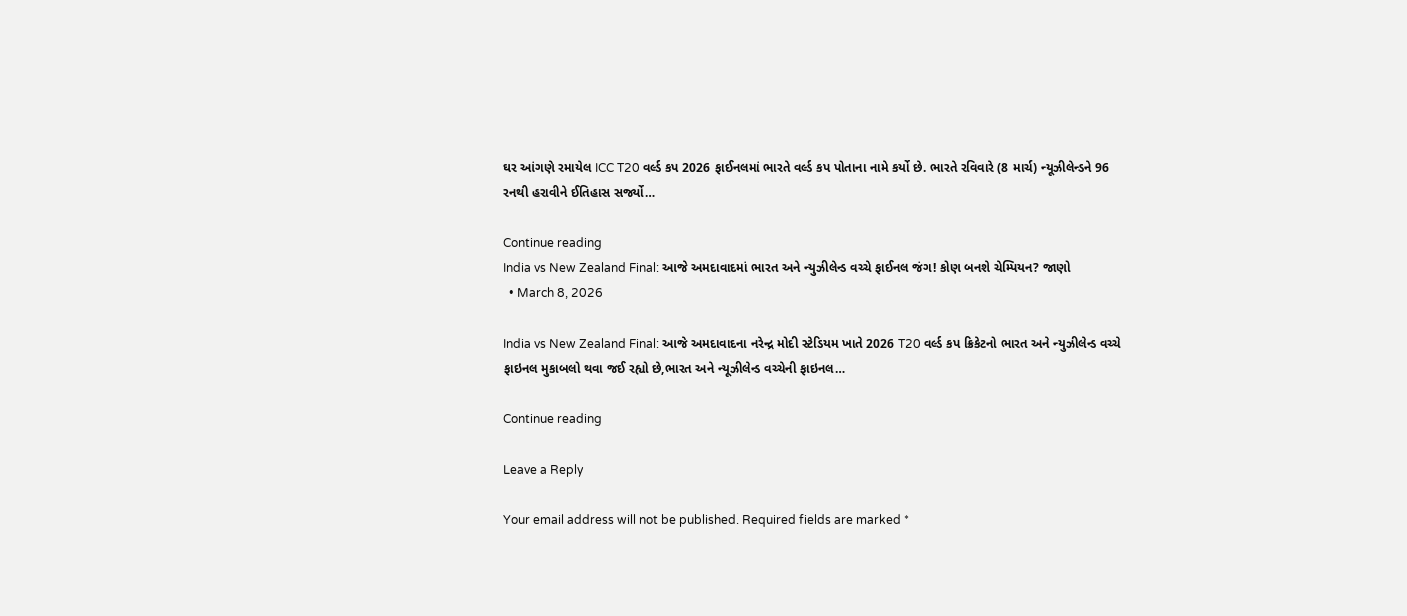ઘર આંગણે રમાયેલ ICC T20 વર્લ્ડ કપ 2026 ફાઈનલમાં ભારતે વર્લ્ડ કપ પોતાના નામે કર્યો છે. ભારતે રવિવારે (8 માર્ચ) ન્યૂઝીલેન્ડને 96 રનથી હરાવીને ઈતિહાસ સર્જ્યો…

Continue reading
India vs New Zealand Final: આજે અમદાવાદમાં ભારત અને ન્યુઝીલેન્ડ વચ્ચે ફાઈનલ જંગ! કોણ બનશે ચેમ્પિયન? જાણો
  • March 8, 2026

India vs New Zealand Final: આજે અમદાવાદના નરેન્દ્ર મોદી સ્ટેડિયમ ખાતે 2026 T20 વર્લ્ડ કપ ક્રિકેટનો ભારત અને ન્યુઝીલેન્ડ વચ્ચે ફાઇનલ મુકાબલો થવા જઈ રહ્યો છે,ભારત અને ન્યૂઝીલેન્ડ વચ્ચેની ફાઇનલ…

Continue reading

Leave a Reply

Your email address will not be published. Required fields are marked *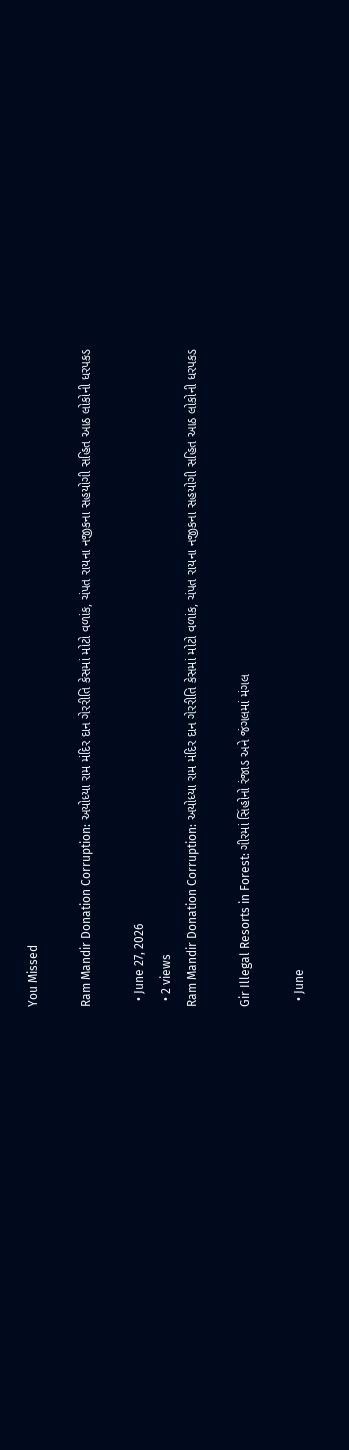You Missed

Ram Mandir Donation Corruption: અયોધ્યા રામ મંદિર દાન ગેરરીતિ કેસમાં મોટો વળાંક, ચંપત રાયના નજીકના સહયોગી સહિત આઠ લોકોની ધરપકડ

  • June 27, 2026
  • 2 views
Ram Mandir Donation Corruption: અયોધ્યા રામ મંદિર દાન ગેરરીતિ કેસમાં મોટો વળાંક, ચંપત રાયના નજીકના સહયોગી સહિત આઠ લોકોની ધરપકડ

Gir Illegal Resorts in Forest: ગીરમાં સિંહોનો રંજાડ અને જંગલમાં મંગલ

  • June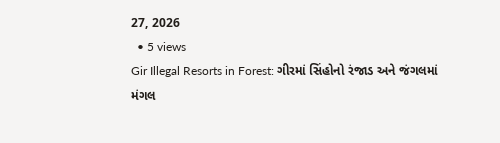27, 2026
  • 5 views
Gir Illegal Resorts in Forest: ગીરમાં સિંહોનો રંજાડ અને જંગલમાં મંગલ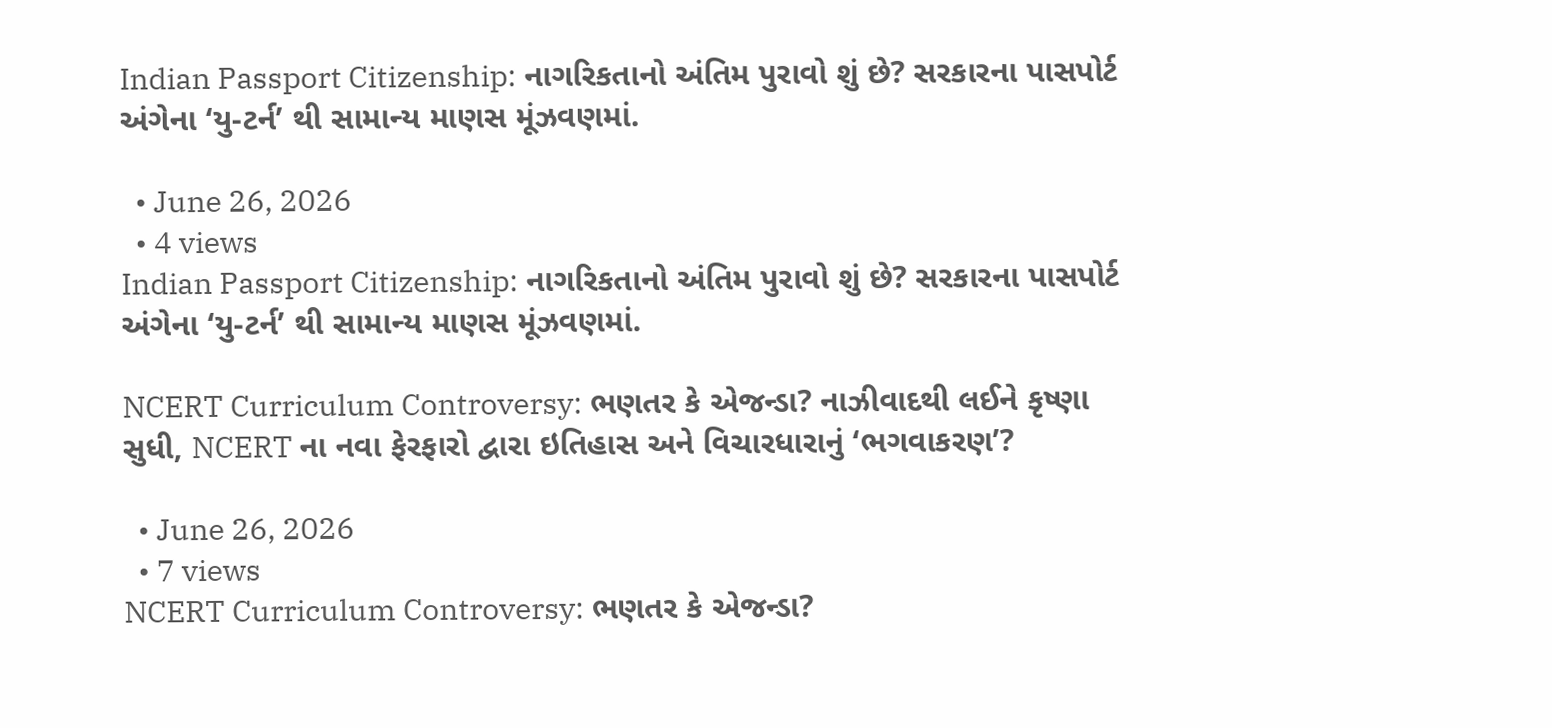Indian Passport Citizenship: નાગરિકતાનો અંતિમ પુરાવો શું છે? સરકારના પાસપોર્ટ અંગેના ‘યુ-ટર્ન’ થી સામાન્ય માણસ મૂંઝવણમાં.

  • June 26, 2026
  • 4 views
Indian Passport Citizenship: નાગરિકતાનો અંતિમ પુરાવો શું છે? સરકારના પાસપોર્ટ અંગેના ‘યુ-ટર્ન’ થી સામાન્ય માણસ મૂંઝવણમાં.

NCERT Curriculum Controversy: ભણતર કે એજન્ડા? નાઝીવાદથી લઈને કૃષ્ણા સુધી, NCERT ના નવા ફેરફારો દ્વારા ઇતિહાસ અને વિચારધારાનું ‘ભગવાકરણ’?

  • June 26, 2026
  • 7 views
NCERT Curriculum Controversy: ભણતર કે એજન્ડા?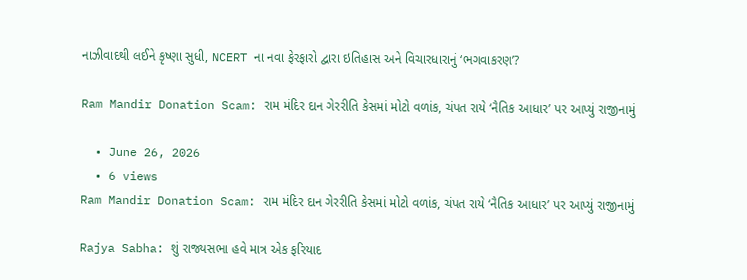નાઝીવાદથી લઈને કૃષ્ણા સુધી, NCERT ના નવા ફેરફારો દ્વારા ઇતિહાસ અને વિચારધારાનું ‘ભગવાકરણ’?

Ram Mandir Donation Scam: રામ મંદિર દાન ગેરરીતિ કેસમાં મોટો વળાંક, ચંપત રાયે ‘નૈતિક આધાર’ પર આપ્યું રાજીનામું

  • June 26, 2026
  • 6 views
Ram Mandir Donation Scam: રામ મંદિર દાન ગેરરીતિ કેસમાં મોટો વળાંક, ચંપત રાયે ‘નૈતિક આધાર’ પર આપ્યું રાજીનામું

Rajya Sabha: શું રાજ્યસભા હવે માત્ર એક ફરિયાદ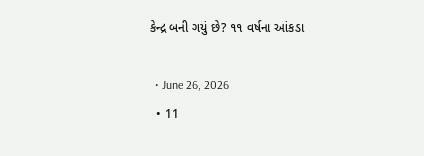કેન્દ્ર બની ગયું છે? ૧૧ વર્ષના આંકડા

  • June 26, 2026
  • 11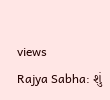views
Rajya Sabha: શું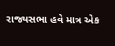રાજ્યસભા હવે માત્ર એક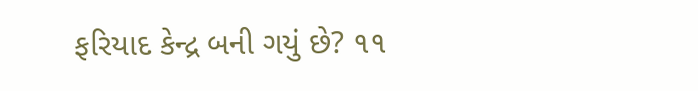ફરિયાદ કેન્દ્ર બની ગયું છે? ૧૧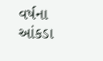વર્ષના આંકડા